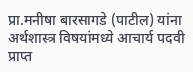प्रा.मनीषा बारसागडे (पाटील) यांना अर्थशास्त्र विषयांमध्ये आचार्य पदवी प्राप्त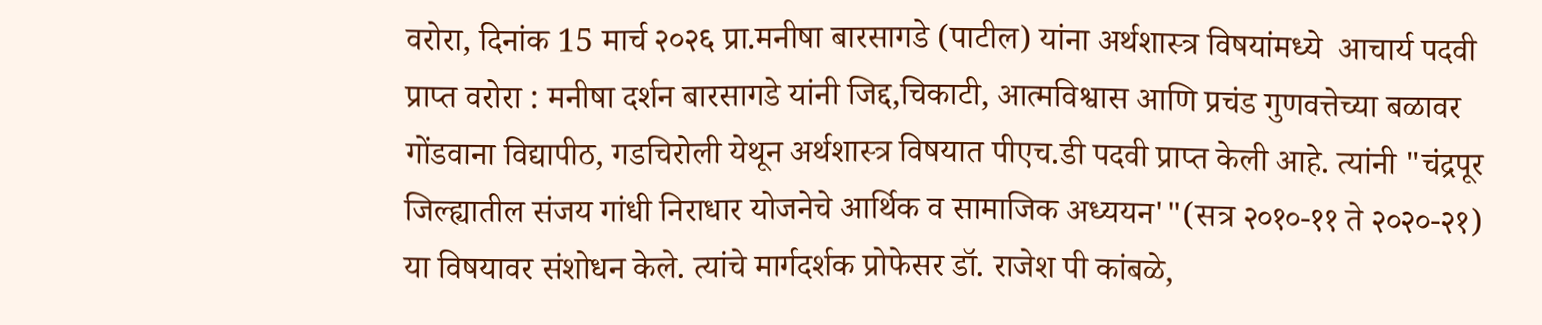वरोरा, दिनांक 15 मार्च २०२६ प्रा.मनीषा बारसागडे (पाटील) यांना अर्थशास्त्र विषयांमध्ये  आचार्य पदवी प्राप्त वरोरा : मनीषा दर्शन बारसागडे यांनी जिद्द,चिकाटी, आत्मविश्वास आणि प्रचंड गुणवत्तेच्या बळावर गोंडवाना विद्यापीठ, गडचिरोली येथून अर्थशास्त्र विषयात पीएच.डी पदवी प्राप्त केली आहे. त्यांनी "चंद्रपूर जिल्ह्यातील संजय गांधी निराधार योजनेचे आर्थिक व सामाजिक अध्ययन'"(सत्र २०१०-११ ते २०२०-२१) या विषयावर संशोधन केले. त्यांचे मार्गदर्शक प्रोफेसर डॉ. राजेश पी कांबळे,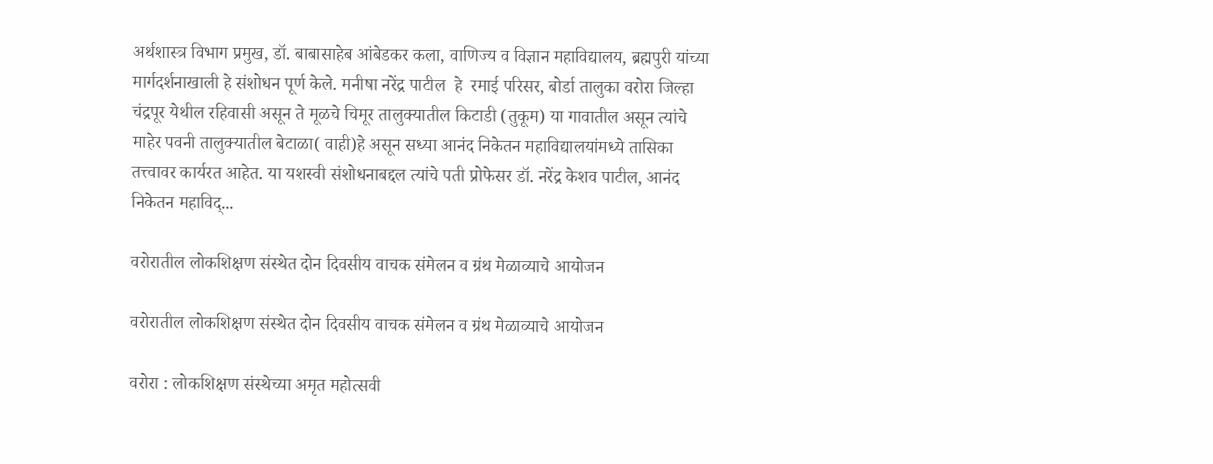अर्थशास्त्र विभाग प्रमुख, डॉ. बाबासाहेब आंबेडकर कला, वाणिज्य व विज्ञान महाविद्यालय, ब्रह्मपुरी यांच्या मार्गदर्शनाखाली हे संशोधन पूर्ण केले. मनीषा नरेंद्र पाटील  हे  रमाई परिसर, बोर्डा तालुका वरोरा जिल्हा चंद्रपूर येथील रहिवासी असून ते मूळचे चिमूर तालुक्यातील किटाडी (तुकूम) या गावातील असून त्यांचे माहेर पवनी तालुक्यातील बेटाळा( वाही)हे असून सध्या आनंद निकेतन महाविद्यालयांमध्ये तासिका तत्त्वावर कार्यरत आहेत. या यशस्वी संशोधनाबद्दल त्यांचे पती प्रोफेसर डॉ. नरेंद्र केशव पाटील, आनंद निकेतन महाविद्...

वरोरातील लोकशिक्षण संस्थेत दोन दिवसीय वाचक संमेलन व ग्रंथ मेळाव्याचे आयोजन

वरोरातील लोकशिक्षण संस्थेत दोन दिवसीय वाचक संमेलन व ग्रंथ मेळाव्याचे आयोजन

वरोरा : लोकशिक्षण संस्थेच्या अमृत महोत्सवी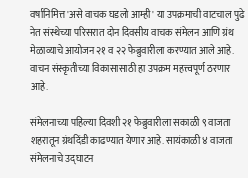वर्षानिमित्त 'असे वाचक घडलो आम्ही' या उपक्रमाची वाटचाल पुढे नेत संस्थेच्या परिसरात दोन दिवसीय वाचक संमेलन आणि ग्रंथ मेळाव्याचे आयोजन २१ व २२ फेब्रुवारीला करण्यात आले आहे. वाचन संस्कृतीच्या विकासासाठी हा उपक्रम महत्त्वपूर्ण ठरणार आहे.

संमेलनाच्या पहिल्या दिवशी २१ फेब्रुवारीला सकाळी ९ वाजता शहरातून ग्रंथदिंडी काढण्यात येणार आहे. सायंकाळी ४ वाजता संमेलनाचे उद्घाटन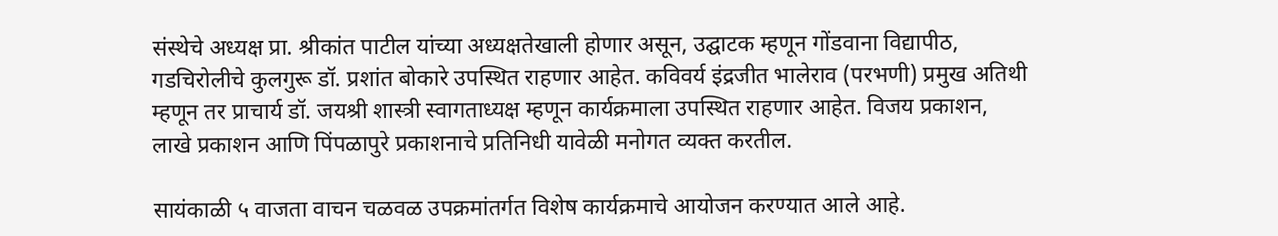संस्थेचे अध्यक्ष प्रा. श्रीकांत पाटील यांच्या अध्यक्षतेखाली होणार असून, उद्घाटक म्हणून गोंडवाना विद्यापीठ, गडचिरोलीचे कुलगुरू डॉ. प्रशांत बोकारे उपस्थित राहणार आहेत. कविवर्य इंद्रजीत भालेराव (परभणी) प्रमुख अतिथी म्हणून तर प्राचार्य डॉ. जयश्री शास्त्री स्वागताध्यक्ष म्हणून कार्यक्रमाला उपस्थित राहणार आहेत. विजय प्रकाशन, लाखे प्रकाशन आणि पिंपळापुरे प्रकाशनाचे प्रतिनिधी यावेळी मनोगत व्यक्त करतील.

सायंकाळी ५ वाजता वाचन चळवळ उपक्रमांतर्गत विशेष कार्यक्रमाचे आयोजन करण्यात आले आहे.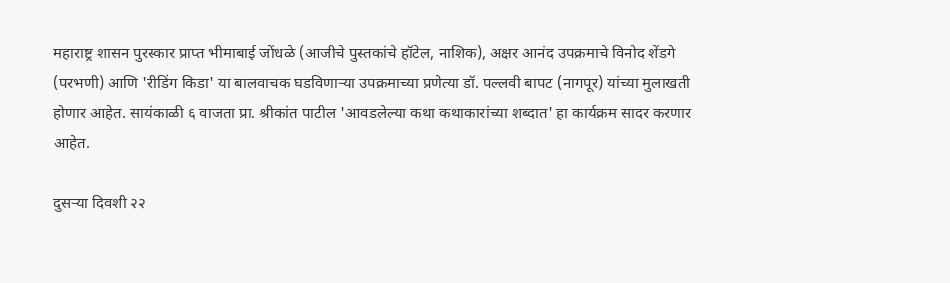महाराष्ट्र शासन पुरस्कार प्राप्त भीमाबाई जोंधळे (आजीचे पुस्तकांचे हॉटेल, नाशिक), अक्षर आनंद उपक्रमाचे विनोद शेंडगे (परभणी) आणि 'रीडिंग किडा' या बालवाचक घडविणाऱ्या उपक्रमाच्या प्रणेत्या डॉ. पल्लवी बापट (नागपूर) यांच्या मुलाखती होणार आहेत. सायंकाळी ६ वाजता प्रा. श्रीकांत पाटील 'आवडलेल्या कथा कथाकारांच्या शब्दात' हा कार्यक्रम सादर करणार आहेत.

दुसऱ्या दिवशी २२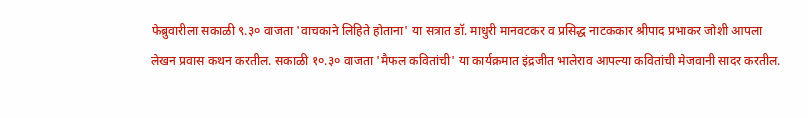फेब्रुवारीला सकाळी ९.३० वाजता 'वाचकाने लिहिते होताना' या सत्रात डॉ. माधुरी मानवटकर व प्रसिद्ध नाटककार श्रीपाद प्रभाकर जोशी आपला लेखन प्रवास कथन करतील. सकाळी १०.३० वाजता 'मैफल कवितांची' या कार्यक्रमात इंद्रजीत भालेराव आपल्या कवितांची मेजवानी सादर करतील.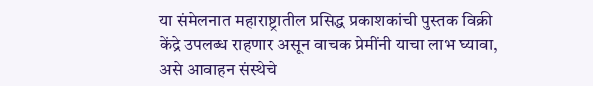या संमेलनात महाराष्ट्रातील प्रसिद्ध प्रकाशकांची पुस्तक विक्री केंद्रे उपलब्ध राहणार असून वाचक प्रेमींनी याचा लाभ घ्यावा, असे आवाहन संस्थेचे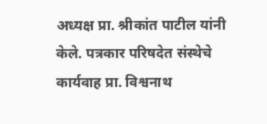अध्यक्ष प्रा. श्रीकांत पाटील यांनी केले. पत्रकार परिषदेत संस्थेचे कार्यवाह प्रा. विश्वनाथ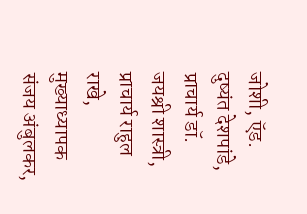जोशी, ऍड. दुष्यंत देशपांडे, प्राचार्य डॉ. जयश्री शास्त्री, प्राचार्य राहुल राखे, मुख्याध्यापक संजय अंबुलकर,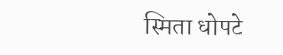स्मिता धोपटे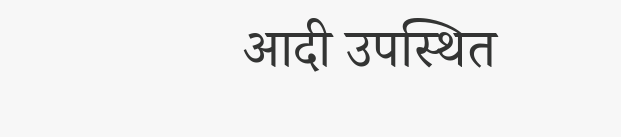आदी उपस्थित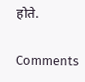होते.

Comments